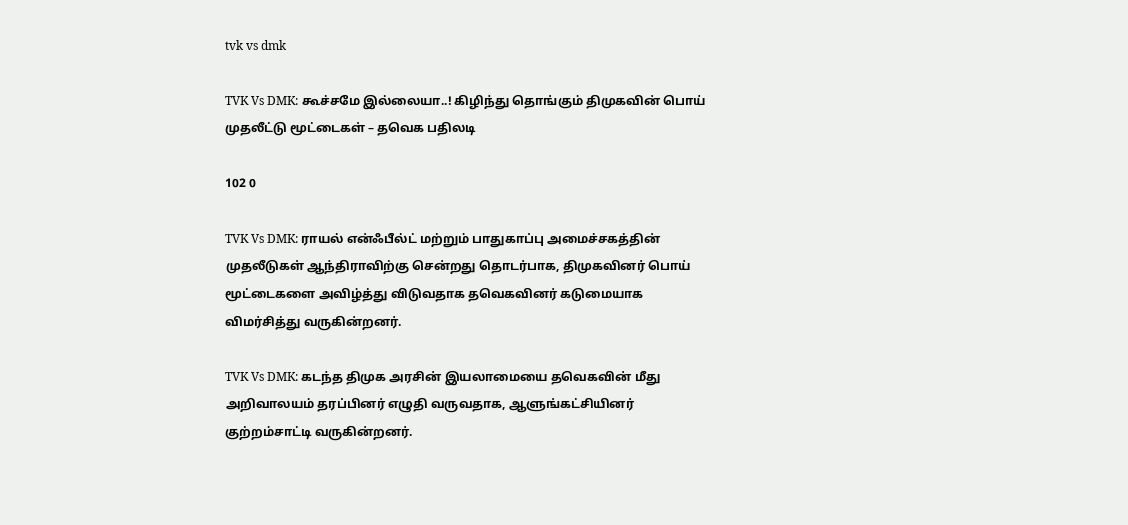tvk vs dmk

TVK Vs DMK: கூச்சமே இல்லையா..! கிழிந்து தொங்கும் திமுகவின் பொய் முதலீட்டு மூட்டைகள் – தவெக பதிலடி

102 0

TVK Vs DMK: ராயல் என்ஃபீல்ட் மற்றும் பாதுகாப்பு அமைச்சகத்தின் முதலீடுகள் ஆந்திராவிற்கு சென்றது தொடர்பாக, திமுகவினர் பொய் மூட்டைகளை அவிழ்த்து விடுவதாக தவெகவினர் கடுமையாக விமர்சித்து வருகின்றனர்.

TVK Vs DMK: கடந்த திமுக அரசின் இயலாமையை தவெகவின் மீது அறிவாலயம் தரப்பினர் எழுதி வருவதாக, ஆளுங்கட்சியினர் குற்றம்சாட்டி வருகின்றனர்.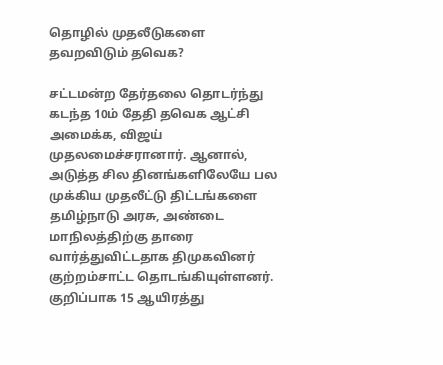தொழில் முதலீடுகளை தவறவிடும் தவெக?

சட்டமன்ற தேர்தலை தொடர்ந்து கடந்த 10ம் தேதி தவெக ஆட்சி அமைக்க, விஜய் முதலமைச்சரானார். ஆனால், அடுத்த சில தினங்களிலேயே பல முக்கிய முதலீட்டு திட்டங்களை தமிழ்நாடு அரசு, அண்டை மாநிலத்திற்கு தாரை வார்த்துவிட்டதாக திமுகவினர் குற்றம்சாட்ட தொடங்கியுள்ளனர். குறிப்பாக 15 ஆயிரத்து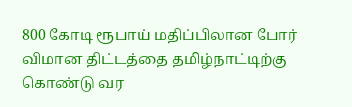800 கோடி ரூபாய் மதிப்பிலான போர் விமான திட்டத்தை தமிழ்நாட்டிற்கு கொண்டு வர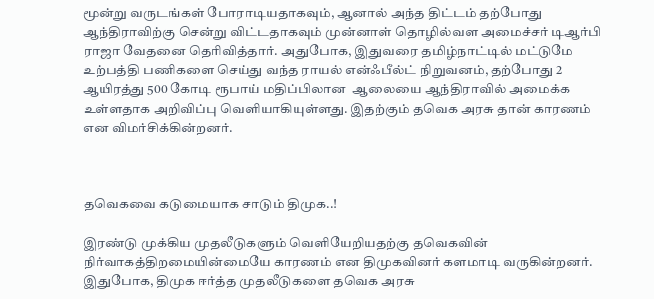மூன்று வருடங்கள் போராடியதாகவும், ஆனால் அந்த திட்டம் தற்போது ஆந்திராவிற்கு சென்று விட்டதாகவும் முன்னாள் தொழில்வள அமைச்சர் டிஆர்பி ராஜா வேதனை தெரிவித்தார். அதுபோக, இதுவரை தமிழ்நாட்டில் மட்டுமே உற்பத்தி பணிகளை செய்து வந்த ராயல் என்ஃபீல்ட் நிறுவனம், தற்போது 2 ஆயிரத்து 500 கோடி ரூபாய் மதிப்பிலான  ஆலையை ஆந்திராவில் அமைக்க உள்ளதாக அறிவிப்பு வெளியாகியுள்ளது. இதற்கும் தவெக அரசு தான் காரணம் என விமர்சிக்கின்றனர்.



தவெகவை கடுமையாக சாடும் திமுக..!

இரண்டு முக்கிய முதலீடுகளும் வெளியேறியதற்கு தவெகவின் நிர்வாகத்திறமையின்மையே காரணம் என திமுகவினர் களமாடி வருகின்றனர்.  இதுபோக, திமுக ஈர்த்த முதலீடுகளை தவெக அரசு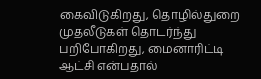கைவிடுகிறது, தொழில்துறை முதலீடுகள் தொடர்ந்து பறிபோகிறது, மைனாரிட்டி ஆட்சி என்பதால்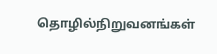தொழில்நிறுவனங்கள்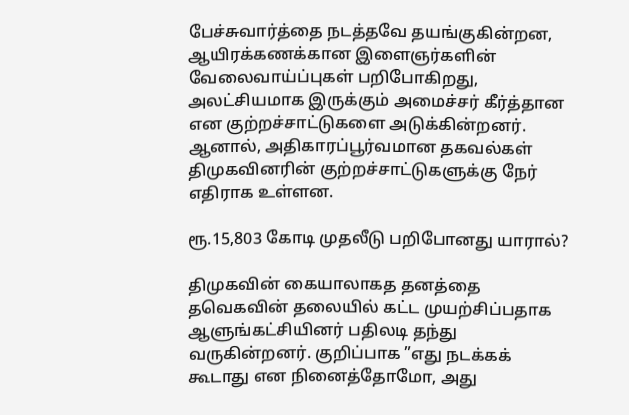பேச்சுவார்த்தை நடத்தவே தயங்குகின்றன, ஆயிரக்கணக்கான இளைஞர்களின் வேலைவாய்ப்புகள் பறிபோகிறது, அலட்சியமாக இருக்கும் அமைச்சர் கீர்த்தான என குற்றச்சாட்டுகளை அடுக்கின்றனர். ஆனால், அதிகாரப்பூர்வமான தகவல்கள் திமுகவினரின் குற்றச்சாட்டுகளுக்கு நேர் எதிராக உள்ளன.

ரூ.15,803 கோடி முதலீடு பறிபோனது யாரால்?

திமுகவின் கையாலாகத தனத்தை தவெகவின் தலையில் கட்ட முயற்சிப்பதாக ஆளுங்கட்சியினர் பதிலடி தந்து வருகின்றனர். குறிப்பாக ”எது நடக்கக் கூடாது என நினைத்தோமோ, அது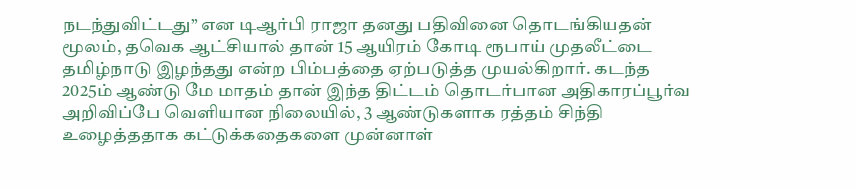நடந்துவிட்டது” என டிஆர்பி ராஜா தனது பதிவினை தொடங்கியதன் மூலம், தவெக ஆட்சியால் தான் 15 ஆயிரம் கோடி ரூபாய் முதலீட்டை தமிழ்நாடு இழந்தது என்ற பிம்பத்தை ஏற்படுத்த முயல்கிறார். கடந்த 2025ம் ஆண்டு மே மாதம் தான் இந்த திட்டம் தொடர்பான அதிகாரப்பூர்வ அறிவிப்பே வெளியான நிலையில், 3 ஆண்டுகளாக ரத்தம் சிந்தி உழைத்ததாக கட்டுக்கதைகளை முன்னாள்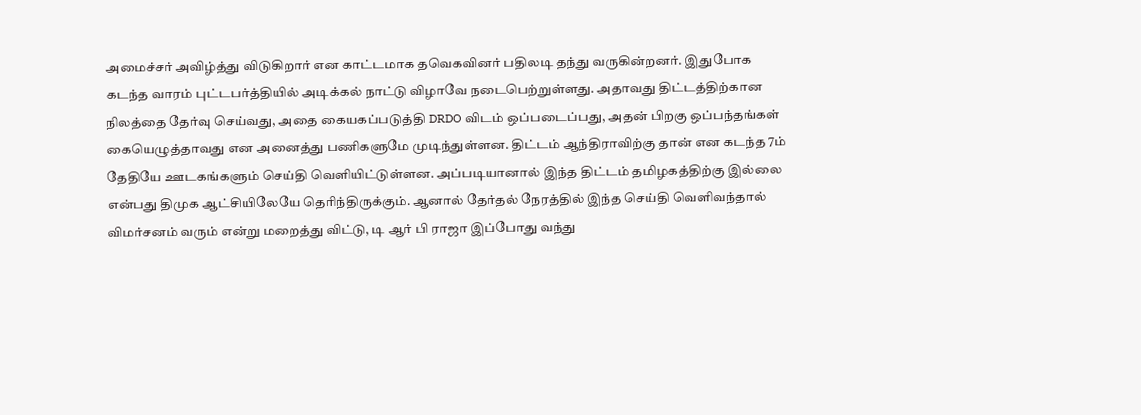அமைச்சர் அவிழ்த்து விடுகிறார் என காட்டமாக தவெகவினர் பதிலடி தந்து வருகின்றனர். இதுபோக கடந்த வாரம் புட்டபர்த்தியில் அடிக்கல் நாட்டு விழாவே நடைபெற்றுள்ளது. அதாவது திட்டத்திற்கான நிலத்தை தேர்வு செய்வது, அதை கையகப்படுத்தி DRDO விடம் ஒப்படைப்பது, அதன் பிறகு ஒப்பந்தங்கள் கையெழுத்தாவது என அனைத்து பணிகளுமே முடிந்துள்ளன. திட்டம் ஆந்திராவிற்கு தான் என கடந்த 7ம் தேதியே ஊடகங்களும் செய்தி வெளியிட்டுள்ளன. அப்படியானால் இந்த திட்டம் தமிழகத்திற்கு இல்லை என்பது திமுக ஆட்சியிலேயே தெரிந்திருக்கும். ஆனால் தேர்தல் நேரத்தில் இந்த செய்தி வெளிவந்தால் விமர்சனம் வரும் என்று மறைத்து விட்டு, டி ஆர் பி ராஜா இப்போது வந்து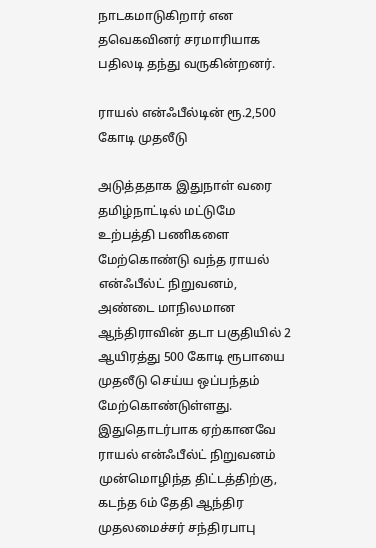நாடகமாடுகிறார் என தவெகவினர் சரமாரியாக பதிலடி தந்து வருகின்றனர்.

ராயல் என்ஃபீல்டின் ரூ.2,500 கோடி முதலீடு

அடுத்ததாக இதுநாள் வரை தமிழ்நாட்டில் மட்டுமே உற்பத்தி பணிகளை மேற்கொண்டு வந்த ராயல் என்ஃபீல்ட் நிறுவனம், அண்டை மாநிலமான ஆந்திராவின் தடா பகுதியில் 2 ஆயிரத்து 500 கோடி ரூபாயை முதலீடு செய்ய ஒப்பந்தம் மேற்கொண்டுள்ளது. இதுதொடர்பாக ஏற்கானவே ராயல் என்ஃபீல்ட் நிறுவனம் முன்மொழிந்த திட்டத்திற்கு, கடந்த 6ம் தேதி ஆந்திர முதலமைச்சர் சந்திரபாபு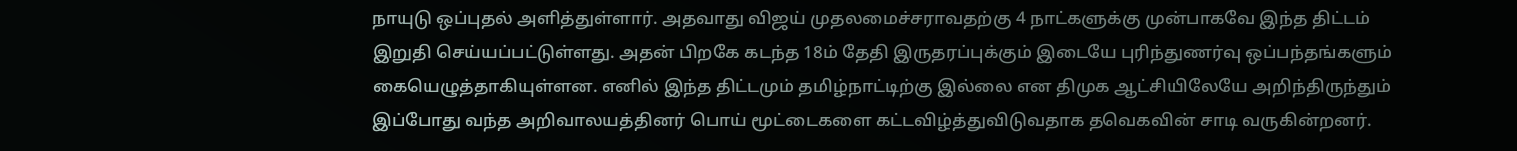நாயுடு ஒப்புதல் அளித்துள்ளார். அதவாது விஜய் முதலமைச்சராவதற்கு 4 நாட்களுக்கு முன்பாகவே இந்த திட்டம் இறுதி செய்யப்பட்டுள்ளது. அதன் பிறகே கடந்த 18ம் தேதி இருதரப்புக்கும் இடையே புரிந்துணர்வு ஒப்பந்தங்களும் கையெழுத்தாகியுள்ளன. எனில் இந்த திட்டமும் தமிழ்நாட்டிற்கு இல்லை என திமுக ஆட்சியிலேயே அறிந்திருந்தும் இப்போது வந்த அறிவாலயத்தினர் பொய் மூட்டைகளை கட்டவிழ்த்துவிடுவதாக தவெகவின் சாடி வருகின்றனர்.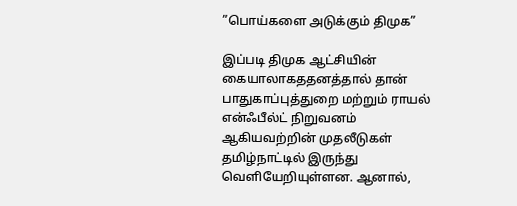”பொய்களை அடுக்கும் திமுக”

இப்படி திமுக ஆட்சியின் கையாலாகததனத்தால் தான் பாதுகாப்புத்துறை மற்றும் ராயல் என்ஃபீல்ட் நிறுவனம் ஆகியவற்றின் முதலீடுகள் தமிழ்நாட்டில் இருந்து வெளியேறியுள்ளன. ஆனால்,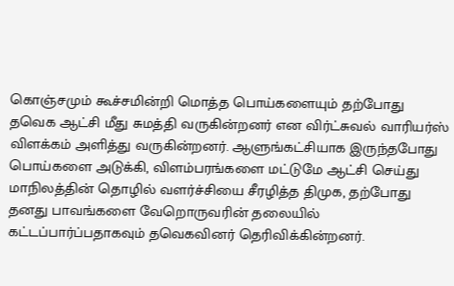கொஞ்சமும் கூச்சமின்றி மொத்த பொய்களையும் தற்போது தவெக ஆட்சி மீது சுமத்தி வருகின்றனர் என விர்ட்சுவல் வாரியர்ஸ் விளக்கம் அளித்து வருகின்றனர். ஆளுங்கட்சியாக இருந்தபோது பொய்களை அடுக்கி, விளம்பரங்களை மட்டுமே ஆட்சி செய்து மாநிலத்தின் தொழில் வளர்ச்சியை சீரழித்த திமுக, தற்போது தனது பாவங்களை வேறொருவரின் தலையில் கட்டப்பார்ப்பதாகவும் தவெகவினர் தெரிவிக்கின்றனர்.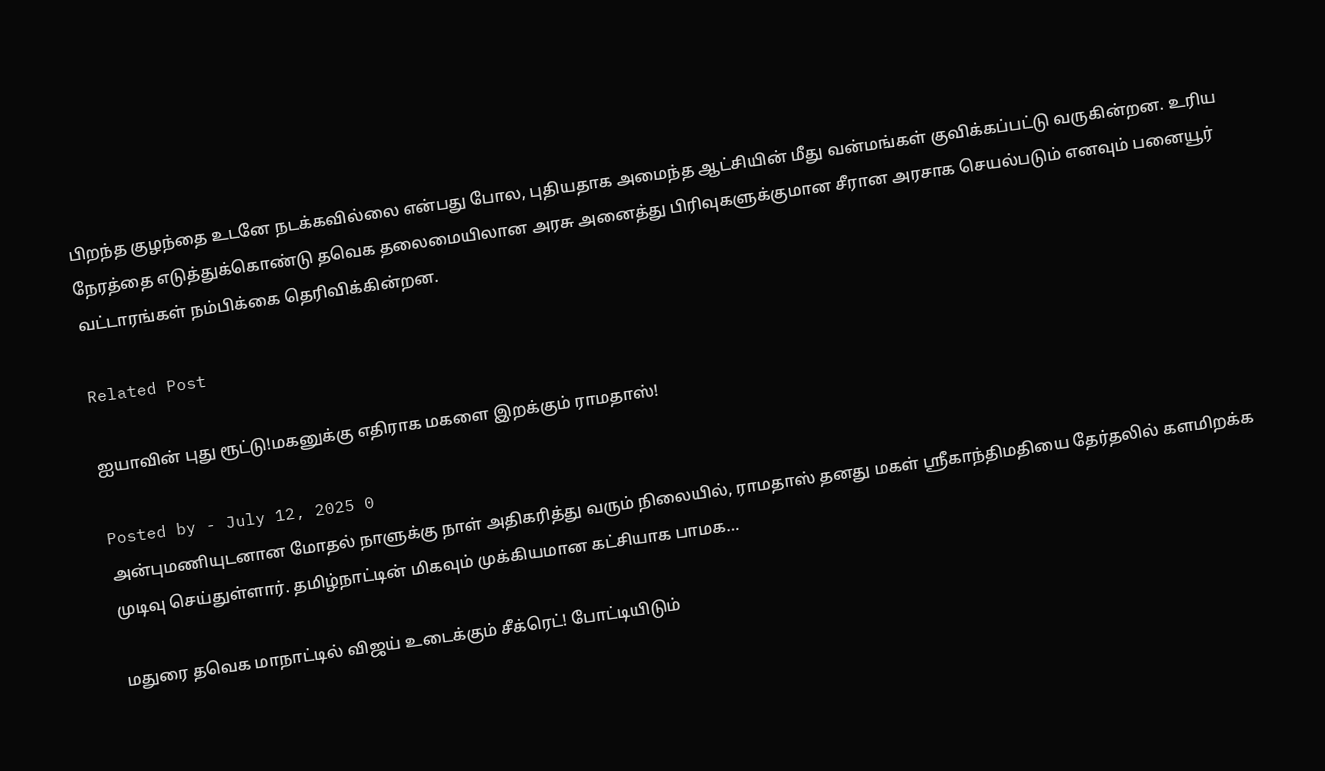பிறந்த குழந்தை உடனே நடக்கவில்லை என்பது போல, புதியதாக அமைந்த ஆட்சியின் மீது வன்மங்கள் குவிக்கப்பட்டு வருகின்றன. உரிய நேரத்தை எடுத்துக்கொண்டு தவெக தலைமையிலான அரசு அனைத்து பிரிவுகளுக்குமான சீரான அரசாக செயல்படும் எனவும் பனையூர் வட்டாரங்கள் நம்பிக்கை தெரிவிக்கின்றன.

Related Post

ஐயாவின் புது ரூட்டு!மகனுக்கு எதிராக மகளை இறக்கும் ராமதாஸ்!

Posted by - July 12, 2025 0
அன்புமணியுடனான மோதல் நாளுக்கு நாள் அதிகரித்து வரும் நிலையில், ராமதாஸ் தனது மகள் ஸ்ரீகாந்திமதியை தேர்தலில் களமிறக்க முடிவு செய்துள்ளார். தமிழ்நாட்டின் மிகவும் முக்கியமான கட்சியாக பாமக…

மதுரை தவெக மாநாட்டில் விஜய் உடைக்கும் சீக்ரெட்! போட்டியிடும்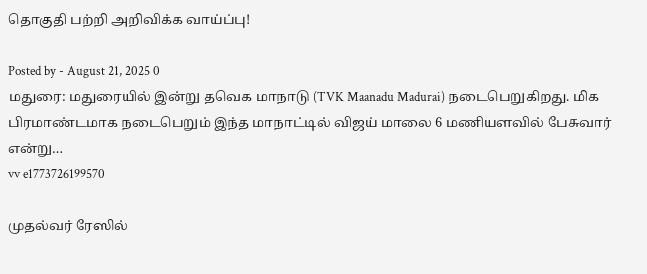தொகுதி பற்றி அறிவிக்க வாய்ப்பு!

Posted by - August 21, 2025 0
மதுரை: மதுரையில் இன்று தவெக மாநாடு (TVK Maanadu Madurai) நடைபெறுகிறது. மிக பிரமாண்டமாக நடைபெறும் இந்த மாநாட்டில் விஜய் மாலை 6 மணியளவில் பேசுவார் என்று…
vv e1773726199570

முதல்வர் ரேஸில்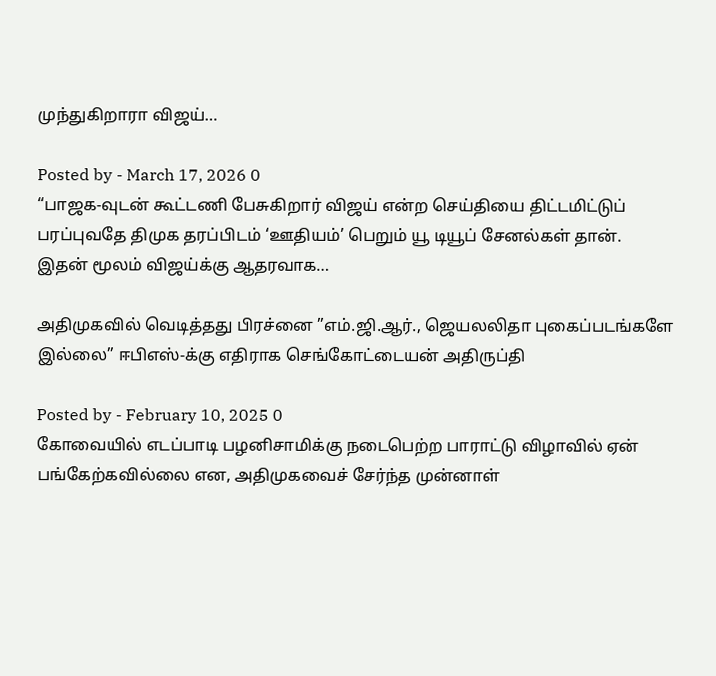முந்துகிறாரா விஜய்…

Posted by - March 17, 2026 0
“பாஜக-வுடன் கூட்டணி பேசுகிறார் விஜய் என்ற செய்தியை திட்டமிட்டுப் பரப்புவதே திமுக தரப்பிடம் ‘ஊதியம்’ பெறும் யூ டியூப் சேனல்கள் தான். இதன் மூலம் விஜய்க்கு ஆதரவாக…

அதிமுகவில் வெடித்தது பிரச்னை ”எம்.ஜி.ஆர்., ஜெயலலிதா புகைப்படங்களே இல்லை” ஈபிஎஸ்-க்கு எதிராக செங்கோட்டையன் அதிருப்தி

Posted by - February 10, 2025 0
கோவையில் எடப்பாடி பழனிசாமிக்கு நடைபெற்ற பாராட்டு விழாவில் ஏன் பங்கேற்கவில்லை என, அதிமுகவைச் சேர்ந்த முன்னாள்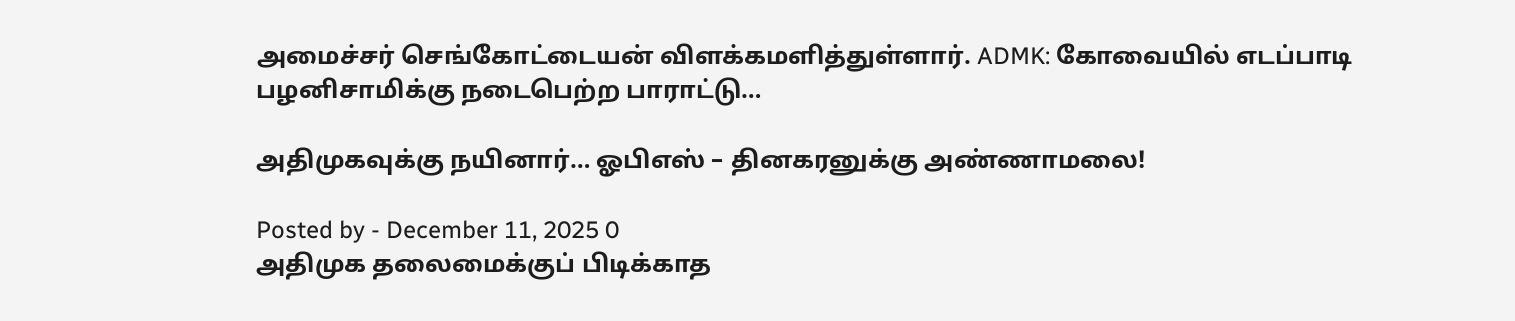அமைச்சர் செங்கோட்டையன் விளக்கமளித்துள்ளார். ADMK: கோவையில் எடப்பாடி பழனிசாமிக்கு நடைபெற்ற பாராட்டு…

அதிமுகவுக்கு நயினார்… ஓபிஎஸ் – தினகரனுக்கு அண்ணாமலை!

Posted by - December 11, 2025 0
அதிமுக தலைமைக்குப் பிடிக்காத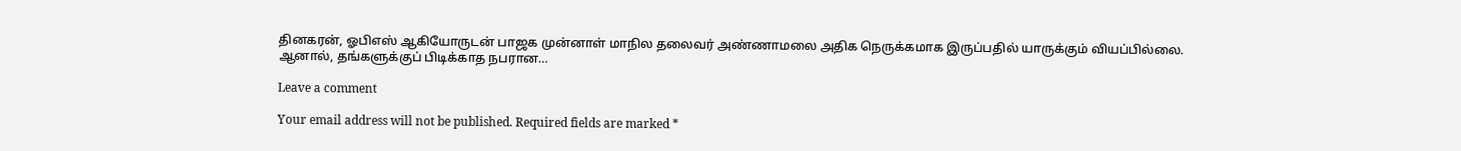தினகரன், ஓபிஎஸ் ஆகியோருடன் பாஜக முன்னாள் மாநில தலைவர் அண்ணாமலை அதிக நெருக்கமாக இருப்பதில் யாருக்கும் வியப்பில்லை. ஆனால், தங்களுக்குப் பிடிக்காத நபரான…

Leave a comment

Your email address will not be published. Required fields are marked *